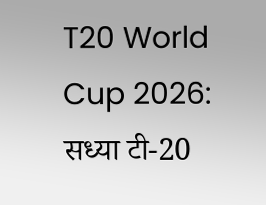T20 World Cup 2026: सध्या टी-20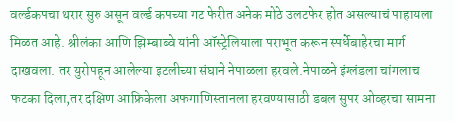वर्ल्डकपचा थरार सुरु असून वर्ल्ड कपच्या गट फेरीत अनेक मोठे उलटफेर होत असल्याचं पाहायला मिळत आहे. श्रीलंका आणि झिम्बाब्वे यांनी ऑस्ट्रेलियाला पराभूत करून स्पर्धेबाहेरचा मार्ग दाखवला. तर युरोपहून आलेल्या इटलीच्या संघाने नेपाळला हरवले.नेपाळने इंग्लंडला चांगलाच फटका दिला,तर दक्षिण आफ्रिकेला अफगाणिस्तानला हरवण्यासाठी डबल सुपर ओव्हरचा सामना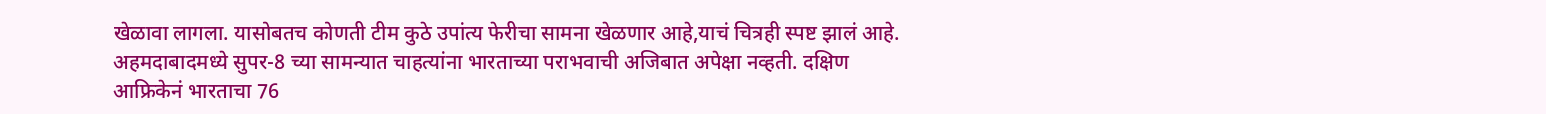खेळावा लागला. यासोबतच कोणती टीम कुठे उपांत्य फेरीचा सामना खेळणार आहे,याचं चित्रही स्पष्ट झालं आहे.
अहमदाबादमध्ये सुपर-8 च्या सामन्यात चाहत्यांना भारताच्या पराभवाची अजिबात अपेक्षा नव्हती. दक्षिण आफ्रिकेनं भारताचा 76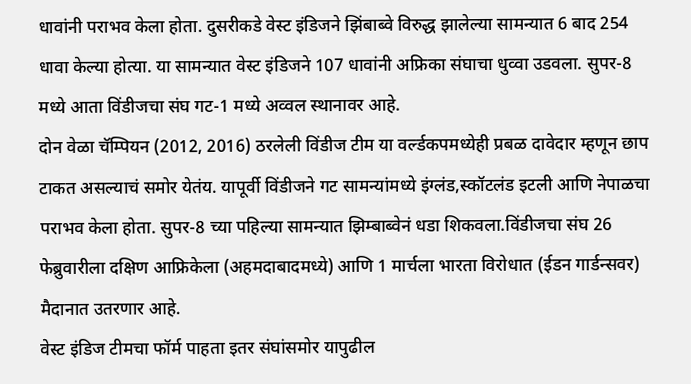धावांनी पराभव केला होता. दुसरीकडे वेस्ट इंडिजने झिंबाब्वे विरुद्ध झालेल्या सामन्यात 6 बाद 254 धावा केल्या होत्या. या सामन्यात वेस्ट इंडिजने 107 धावांनी अफ्रिका संघाचा धुव्वा उडवला. सुपर-8 मध्ये आता विंडीजचा संघ गट-1 मध्ये अव्वल स्थानावर आहे.
दोन वेळा चॅम्पियन (2012, 2016) ठरलेली विंडीज टीम या वर्ल्डकपमध्येही प्रबळ दावेदार म्हणून छाप टाकत असल्याचं समोर येतंय. यापूर्वी विंडीजने गट सामन्यांमध्ये इंग्लंड,स्कॉटलंड इटली आणि नेपाळचा पराभव केला होता. सुपर-8 च्या पहिल्या सामन्यात झिम्बाब्वेनं धडा शिकवला.विंडीजचा संघ 26 फेब्रुवारीला दक्षिण आफ्रिकेला (अहमदाबादमध्ये) आणि 1 मार्चला भारता विरोधात (ईडन गार्डन्सवर) मैदानात उतरणार आहे.
वेस्ट इंडिज टीमचा फॉर्म पाहता इतर संघांसमोर यापुढील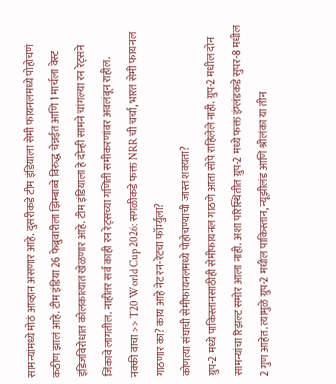सामन्यांमध्ये मोठं आव्हान असणार आहे. दुसरीकडे टीम इंडियाला सेमी फायनलमध्ये पोहोचणं कठीण झालं आहे. टीम इंडिया 26 फेब्रुवारीला झिम्बाब्वे विरुद्ध चेन्नईत आणि 1 मार्चला वेस्ट इंडिजविरोधात कोलकात्यात खेळणार आहे. टीम इंडियाला हे दोन्ही सामने चांगल्या रन रेट्सने जिंकावे लागतील. नाहीतर सर्व काही रन रेट्सच्या गणिती समीकरणांवर अवलंबून राहील.
नक्की वाचा >> T20 World Cup 2026: सगळीकडे फक्त NRR ची चर्चा, भारत सेमी फायनल गाठणार का? काय आहे नेट रन-रेटचा फॉर्म्युला?
कोणत्या संघाची सेमीफायनलमध्ये पोहोचण्याची जास्त शक्यता?
ग्रुप-2 मध्ये पाकिस्तानसाठीही सेमीफायनल गाठणे आता सोपे राहिलेले नाही. ग्रुप-2 मधील दोन सामन्यांचा रिझल्ट समोर आला नाही. अशा परिस्थितीत ग्रुप-2 मध्ये फक्त इंग्लंडकडे सुपर-8 मधील 2 गुण आहेत. त्यामुळे ग्रुप-2 मधील पाकिस्तान, न्यूझीलंड आणि श्रीलंका या तीन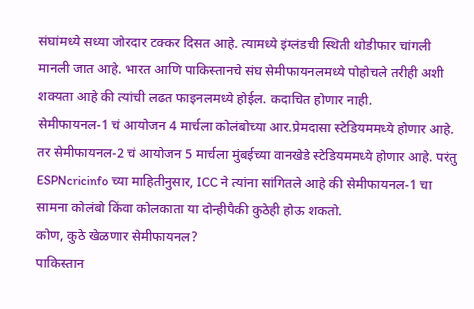संघांमध्ये सध्या जोरदार टक्कर दिसत आहे. त्यामध्ये इंग्लंडची स्थिती थोडीफार चांगली मानली जात आहे. भारत आणि पाकिस्तानचे संघ सेमीफायनलमध्ये पोहोचले तरीही अशी शक्यता आहे की त्यांची लढत फाइनलमध्ये होईल. कदाचित होणार नाही.
सेमीफायनल-1 चं आयोजन 4 मार्चला कोलंबोच्या आर.प्रेमदासा स्टेडियममध्ये होणार आहे. तर सेमीफायनल-2 चं आयोजन 5 मार्चला मुंबईच्या वानखेडे स्टेडियममध्ये होणार आहे. परंतु ESPNcricinfo च्या माहितीनुसार, ICC ने त्यांना सांगितले आहे की सेमीफायनल-1 चा सामना कोलंबो किंवा कोलकाता या दोन्हीपैकी कुठेही होऊ शकतो.
कोण, कुठे खेळणार सेमीफायनल?
पाकिस्तान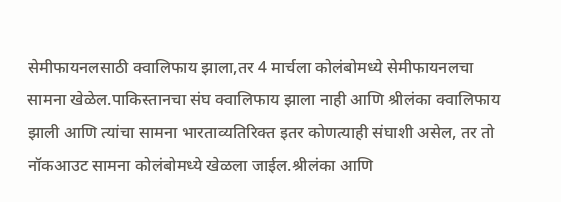सेमीफायनलसाठी क्वालिफाय झाला,तर 4 मार्चला कोलंबोमध्ये सेमीफायनलचा सामना खेळेल.पाकिस्तानचा संघ क्वालिफाय झाला नाही आणि श्रीलंका क्वालिफाय झाली आणि त्यांचा सामना भारताव्यतिरिक्त इतर कोणत्याही संघाशी असेल, तर तो नॉकआउट सामना कोलंबोमध्ये खेळला जाईल.श्रीलंका आणि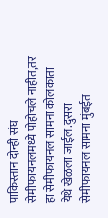पाकिस्तान दोन्ही संघ सेमीफायनलमध्ये पोहोचले नाहीत,तर हा सेमीफायनल सामना कोलकाता येथे खेळला जाईल.दुसरा सेमीफायनल सामना मुंबईत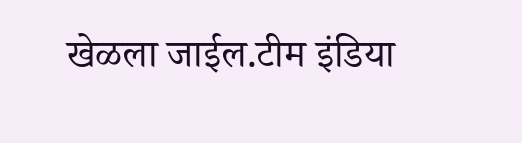खेळला जाईल.टीम इंडिया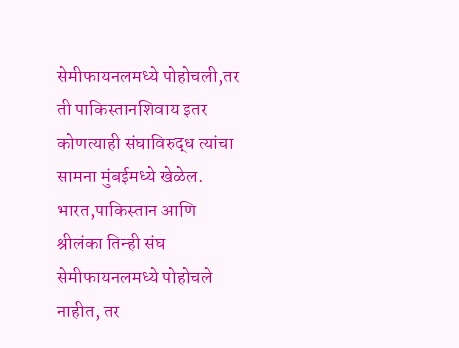सेमीफायनलमध्ये पोहोचली,तर ती पाकिस्तानशिवाय इतर कोणत्याही संघाविरुद्ध त्यांचा सामना मुंबईमध्ये खेळेल. भारत,पाकिस्तान आणि श्रीलंका तिन्ही संघ सेमीफायनलमध्ये पोहोचले नाहीत, तर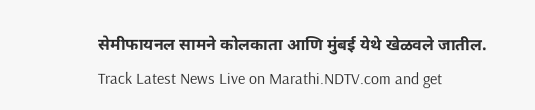सेमीफायनल सामने कोलकाता आणि मुंबई येथे खेळवले जातील.
Track Latest News Live on Marathi.NDTV.com and get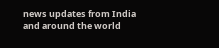news updates from India and around the world